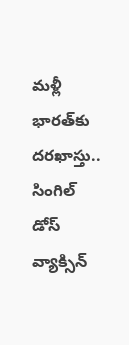మళ్లీ భారత్‌కు దరఖాస్తు.. సింగిల్‌ డోస్‌ వ్యాక్సిన్‌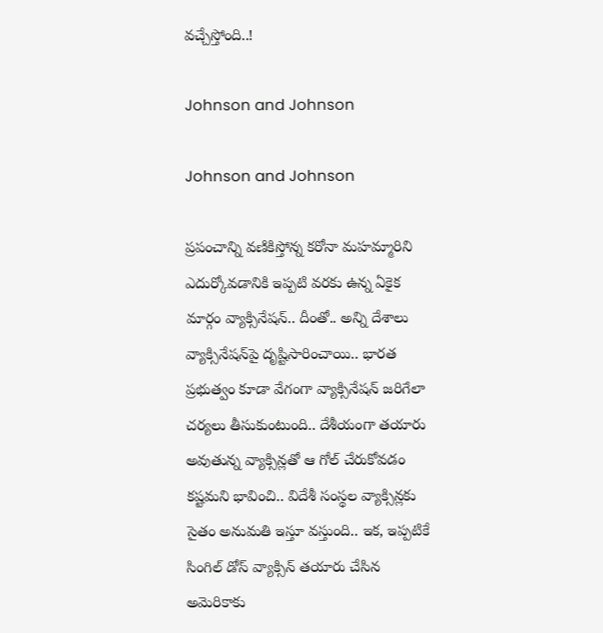వచ్చేస్తోంది..!

Johnson and Johnson

Johnson and Johnson

ప్రపంచాన్ని వణికిస్తోన్న కరోనా మహమ్మారిని ఎదుర్కోవడానికి ఇప్పటి వరకు ఉన్న ఏకైక మార్గం వ్యాక్సినేషన్‌.. దీంతో.. అన్ని దేశాలు వ్యాక్సినేషన్‌పై దృష్టిసారించాయి.. భారత ప్రభుత్వం కూడా వేగంగా వ్యాక్సినేషన్‌ జరిగేలా చర్యలు తీసుకుంటుంది.. దేశీయంగా తయారు అవుతున్న వ్యాక్సిన్లతో ఆ గోల్‌ చేరుకోవడం కష్టమని భావించి.. విదేశీ సంస్థల వ్యాక్సిన్లకు సైతం అనుమతి ఇస్తూ వస్తుంది.. ఇక, ఇప్పటికే సింగిల్‌ డోస్‌ వ్యాక్సిన్‌ తయారు చేసిన అమెరికాకు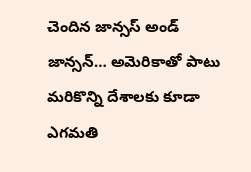చెందిన జాన్సస్‌ అండ్ జాన్సన్‌… అమెరికాతో పాటు మరికొన్ని దేశాలకు కూడా ఎగమతి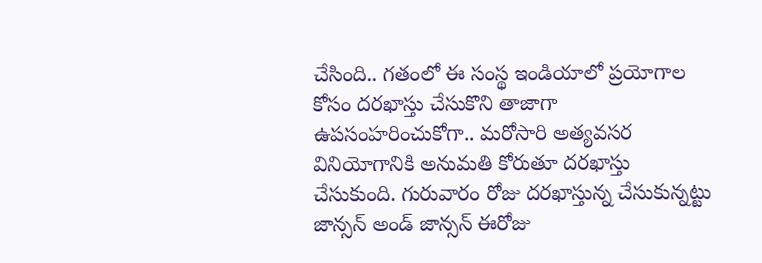చేసింది.. గ‌తంలో ఈ సంస్థ ఇండియాలో ప్రయోగాల కోసం ద‌ర‌ఖాస్తు చేసుకొని తాజాగా ఉపసంహరించుకోగా.. మరోసారి అత్యవ‌స‌ర వినియోగానికి అనుమ‌తి కోరుతూ ద‌ర‌ఖాస్తు చేసుకుంది. గురువారం రోజు దరఖాస్తున్న చేసుకున్నట్టు జాన్సన్‌ అండ్ జాన్సన్‌ ఈరోజు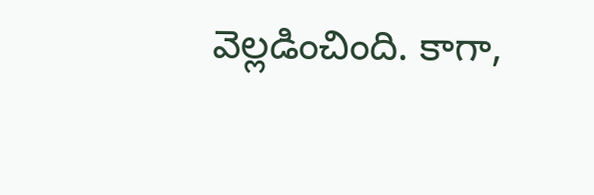వెల్లడించింది. కాగా,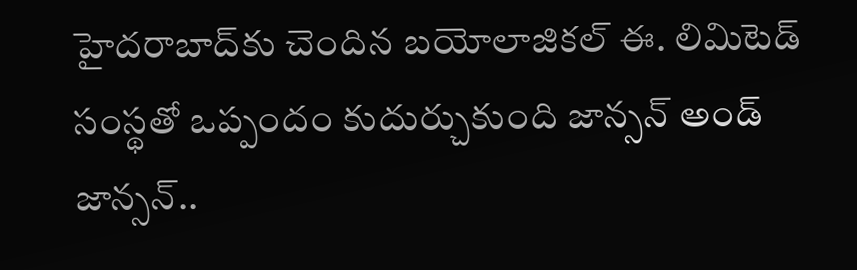హైద‌రాబాద్‌కు చెందిన బ‌యోలాజిక‌ల్ ఈ. లిమిటెడ్ సంస్థతో ఒప్పందం కుదుర్చుకుంది జాన్సన్‌ అండ్ జాన్సన్..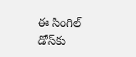ఈ సింగిల్‌ డోస్‌కు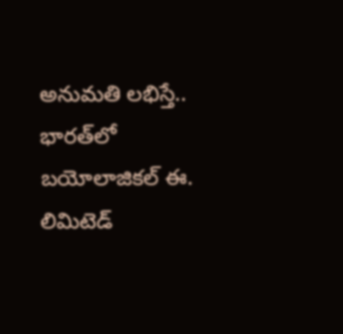అనుమతి లభిస్తే.. భారత్‌లో బ‌యోలాజిక‌ల్ ఈ. లిమిటెడ్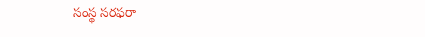సంస్థ సరఫరా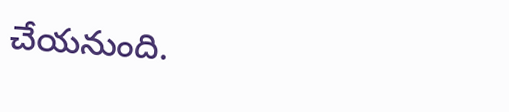చేయనుంది.